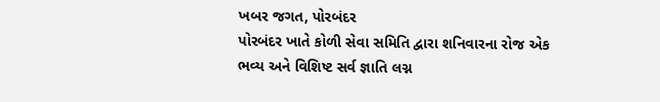ખબર જગત, પોરબંદર
પોરબંદર ખાતે કોળી સેવા સમિતિ દ્વારા શનિવારના રોજ એક ભવ્ય અને વિશિષ્ટ સર્વ જ્ઞાતિ લગ્ન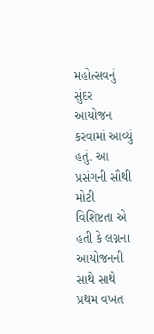મહોત્સવનું સુંદર આયોજન કરવામાં આવ્યું હતું. આ પ્રસંગની સૌથી મોટી વિશિષ્ટતા એ હતી કે લગ્નના આયોજનની સાથે સાથે પ્રથમ વખત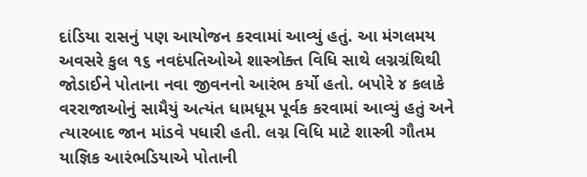દાંડિયા રાસનું પણ આયોજન કરવામાં આવ્યું હતું. આ મંગલમય અવસરે કુલ ૧૬ નવદંપતિઓએ શાસ્ત્રોક્ત વિધિ સાથે લગ્નગ્રંથિથી જોડાઈને પોતાના નવા જીવનનો આરંભ કર્યો હતો. બપોરે ૪ કલાકે વરરાજાઓનું સામૈયું અત્યંત ધામધૂમ પૂર્વક કરવામાં આવ્યું હતું અને ત્યારબાદ જાન માંડવે પધારી હતી. લગ્ન વિધિ માટે શાસ્ત્રી ગૌતમ યાજ્ઞિક આરંભડિયાએ પોતાની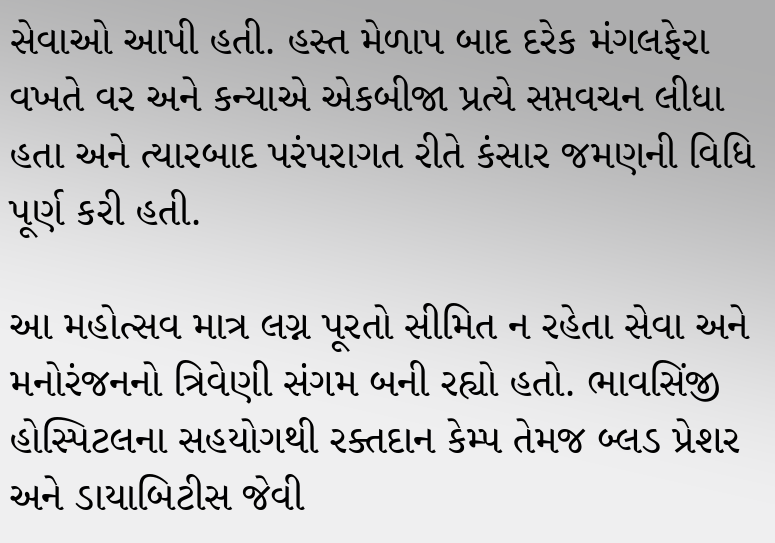સેવાઓ આપી હતી. હસ્ત મેળાપ બાદ દરેક મંગલફેરા વખતે વર અને કન્યાએ એકબીજા પ્રત્યે સપ્તવચન લીધા હતા અને ત્યારબાદ પરંપરાગત રીતે કંસાર જમણની વિધિ પૂર્ણ કરી હતી.

આ મહોત્સવ માત્ર લગ્ન પૂરતો સીમિત ન રહેતા સેવા અને મનોરંજનનો ત્રિવેણી સંગમ બની રહ્યો હતો. ભાવસિંજી હોસ્પિટલના સહયોગથી રક્તદાન કેમ્પ તેમજ બ્લડ પ્રેશર અને ડાયાબિટીસ જેવી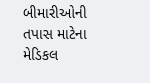બીમારીઓની તપાસ માટેના મેડિકલ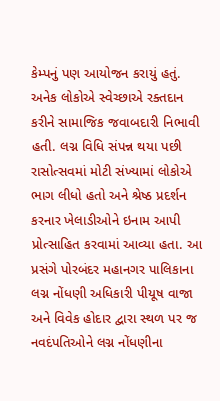કેમ્પનું પણ આયોજન કરાયું હતું. અનેક લોકોએ સ્વેચ્છાએ રક્તદાન કરીને સામાજિક જવાબદારી નિભાવી હતી. લગ્ન વિધિ સંપન્ન થયા પછી રાસોત્સવમાં મોટી સંખ્યામાં લોકોએ ભાગ લીધો હતો અને શ્રેષ્ઠ પ્રદર્શન કરનાર ખેલાડીઓને ઇનામ આપી પ્રોત્સાહિત કરવામાં આવ્યા હતા. આ પ્રસંગે પોરબંદર મહાનગર પાલિકાના લગ્ન નોંધણી અધિકારી પીયૂષ વાજા અને વિવેક હોદાર દ્વારા સ્થળ પર જ નવદંપતિઓને લગ્ન નોંધણીના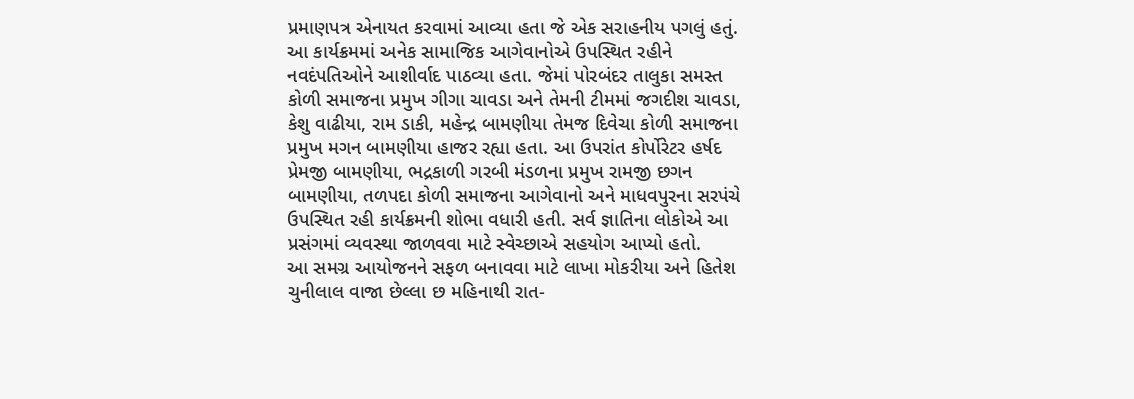પ્રમાણપત્ર એનાયત કરવામાં આવ્યા હતા જે એક સરાહનીય પગલું હતું.
આ કાર્યક્રમમાં અનેક સામાજિક આગેવાનોએ ઉપસ્થિત રહીને નવદંપતિઓને આશીર્વાદ પાઠવ્યા હતા. જેમાં પોરબંદર તાલુકા સમસ્ત કોળી સમાજના પ્રમુખ ગીગા ચાવડા અને તેમની ટીમમાં જગદીશ ચાવડા, કેશુ વાઢીયા, રામ ડાકી, મહેન્દ્ર બામણીયા તેમજ દિવેચા કોળી સમાજના પ્રમુખ મગન બામણીયા હાજર રહ્યા હતા. આ ઉપરાંત કોર્પોરેટર હર્ષદ પ્રેમજી બામણીયા, ભદ્રકાળી ગરબી મંડળના પ્રમુખ રામજી છગન બામણીયા, તળપદા કોળી સમાજના આગેવાનો અને માધવપુરના સરપંચે ઉપસ્થિત રહી કાર્યક્રમની શોભા વધારી હતી. સર્વ જ્ઞાતિના લોકોએ આ પ્રસંગમાં વ્યવસ્થા જાળવવા માટે સ્વેચ્છાએ સહયોગ આપ્યો હતો.
આ સમગ્ર આયોજનને સફળ બનાવવા માટે લાખા મોકરીયા અને હિતેશ ચુનીલાલ વાજા છેલ્લા છ મહિનાથી રાત-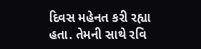દિવસ મહેનત કરી રહ્યા હતા. તેમની સાથે રવિ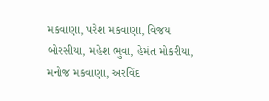મકવાણા, પરેશ મકવાણા, વિજય બોરસીયા, મહેશ ભુવા, હેમંત મોકરીયા, મનોજ મકવાણા, અરવિંદ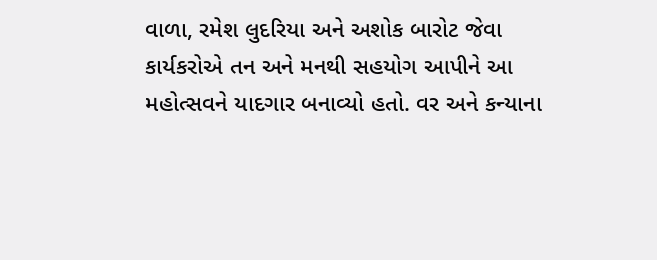વાળા, રમેશ લુદરિયા અને અશોક બારોટ જેવા કાર્યકરોએ તન અને મનથી સહયોગ આપીને આ મહોત્સવને યાદગાર બનાવ્યો હતો. વર અને કન્યાના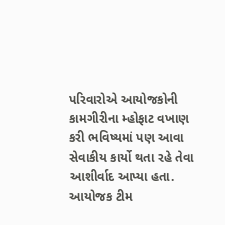પરિવારોએ આયોજકોની કામગીરીના મ્હોફાટ વખાણ કરી ભવિષ્યમાં પણ આવા સેવાકીય કાર્યો થતા રહે તેવા આશીર્વાદ આપ્યા હતા. આયોજક ટીમ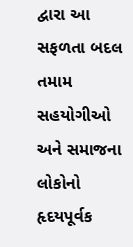દ્વારા આ સફળતા બદલ તમામ સહયોગીઓ અને સમાજના લોકોનો હૃદયપૂર્વક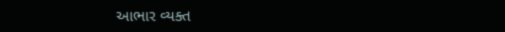આભાર વ્યક્ત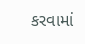કરવામાં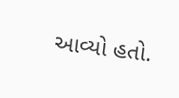આવ્યો હતો.